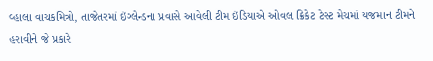વ્હાલા વાચકમિત્રો, તાજેતરમાં ઇંગ્લેન્ડના પ્રવાસે આવેલી ટીમ ઇંડિયાએ ઓવલ ક્રિકેટ ટેસ્ટ મેચમાં યજમાન ટીમને હરાવીને જે પ્રકારે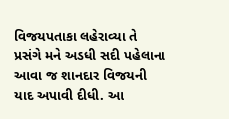વિજયપતાકા લહેરાવ્યા તે પ્રસંગે મને અડધી સદી પહેલાના આવા જ શાનદાર વિજયની યાદ અપાવી દીધી. આ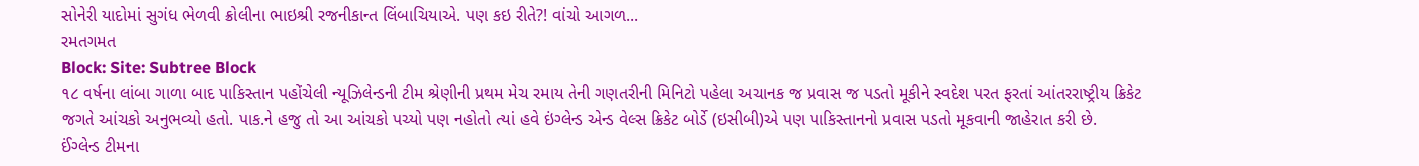સોનેરી યાદોમાં સુગંધ ભેળવી ક્રોલીના ભાઇશ્રી રજનીકાન્ત લિંબાચિયાએ. પણ કઇ રીતે?! વાંચો આગળ...
રમતગમત
Block: Site: Subtree Block
૧૮ વર્ષના લાંબા ગાળા બાદ પાકિસ્તાન પહોંચેલી ન્યૂઝિલેન્ડની ટીમ શ્રેણીની પ્રથમ મેચ રમાય તેની ગણતરીની મિનિટો પહેલા અચાનક જ પ્રવાસ જ પડતો મૂકીને સ્વદેશ પરત ફરતાં આંતરરાષ્ટ્રીય ક્રિકેટ જગતે આંચકો અનુભવ્યો હતો. પાક.ને હજુ તો આ આંચકો પચ્યો પણ નહોતો ત્યાં હવે ઇંગ્લેન્ડ એન્ડ વેલ્સ ક્રિકેટ બોર્ડે (ઇસીબી)એ પણ પાકિસ્તાનનો પ્રવાસ પડતો મૂકવાની જાહેરાત કરી છે.
ઈંગ્લેન્ડ ટીમના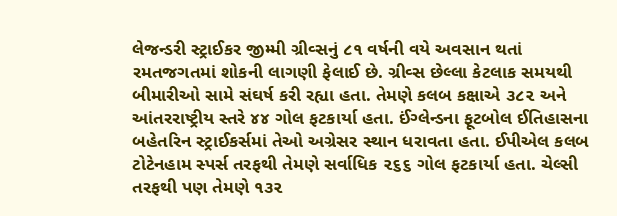લેજન્ડરી સ્ટ્રાઈકર જીમ્મી ગ્રીવ્સનું ૮૧ વર્ષની વયે અવસાન થતાં રમતજગતમાં શોકની લાગણી ફેલાઈ છે. ગ્રીવ્સ છેલ્લા કેટલાક સમયથી બીમારીઓ સામે સંઘર્ષ કરી રહ્યા હતા. તેમણે કલબ કક્ષાએ ૩૮૨ અને આંતરરાષ્ટ્રીય સ્તરે ૪૪ ગોલ ફટકાર્યા હતા. ઈંગ્લેન્ડના ફૂટબોલ ઈતિહાસના બહેતરિન સ્ટ્રાઈકર્સમાં તેઓ અગ્રેસર સ્થાન ધરાવતા હતા. ઈપીએલ કલબ ટોટેનહામ સ્પર્સ તરફથી તેમણે સર્વાધિક ૨૬૬ ગોલ ફટકાર્યા હતા. ચેલ્સી તરફથી પણ તેમણે ૧૩૨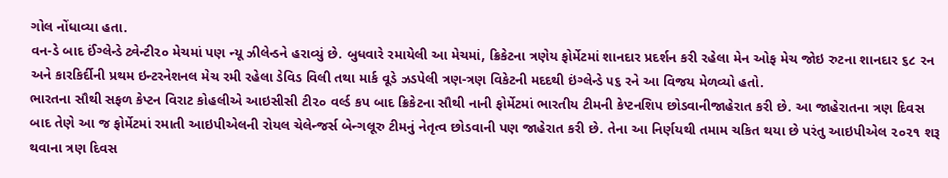ગોલ નોંધાવ્યા હતા.
વન-ડે બાદ ઈંગ્લેન્ડે ટ્વેન્ટી૨૦ મેચમાં પણ ન્યૂ ઝીલેન્ડને હરાવ્યું છે. બુધવારે રમાયેલી આ મેચમાં, ક્રિકેટના ત્રણેય ફોર્મેટમાં શાનદાર પ્રદર્શન કરી રહેલા મેન ઓફ મેચ જોઇ રુટના શાનદાર ૬૮ રન અને કારકિર્દીની પ્રથમ ઇન્ટરનેશનલ મેચ રમી રહેલા ડેવિડ વિલી તથા માર્ક વૂડે ઝડપેલી ત્રણ-ત્રણ વિકેટની મદદથી ઇંગ્લેન્ડે ૫૬ રને આ વિજય મેળવ્યો હતો.
ભારતના સૌથી સફળ કેપ્ટન વિરાટ કોહલીએ આઇસીસી ટી૨૦ વર્લ્ડ કપ બાદ ક્રિકેટના સૌથી નાની ફોર્મેટમાં ભારતીય ટીમની કેપ્ટનશિપ છોડવાનીજાહેરાત કરી છે. આ જાહેરાતના ત્રણ દિવસ બાદ તેણે આ જ ફોર્મેટમાં રમાતી આઇપીએલની રોયલ ચેલેન્જર્સ બેન્ગલૂરુ ટીમનું નેતૃત્વ છોડવાની પણ જાહેરાત કરી છે. તેના આ નિર્ણયથી તમામ ચકિત થયા છે પરંતુ આઇપીએલ ૨૦૨૧ શરૂ થવાના ત્રણ દિવસ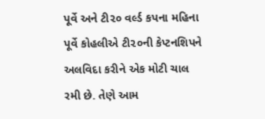પૂર્વે અને ટી૨૦ વર્લ્ડ કપના મહિના પૂર્વે કોહલીએ ટી૨૦ની કેપ્ટનશિપને અલવિદા કરીને એક મોટી ચાલ રમી છે. તેણે આમ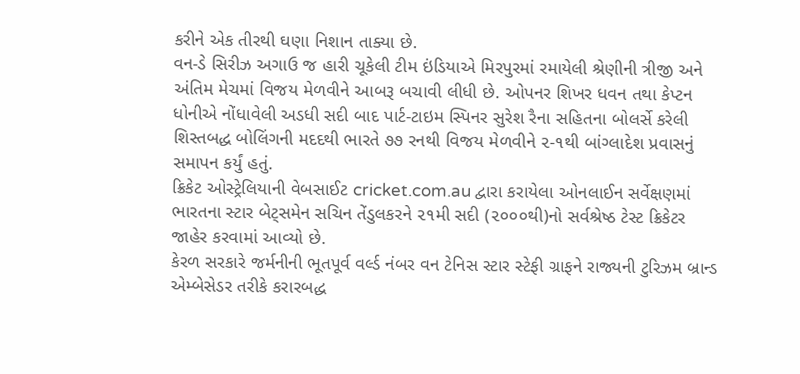કરીને એક તીરથી ઘણા નિશાન તાક્યા છે.
વન-ડે સિરીઝ અગાઉ જ હારી ચૂકેલી ટીમ ઇંડિયાએ મિરપુરમાં રમાયેલી શ્રેણીની ત્રીજી અને અંતિમ મેચમાં વિજય મેળવીને આબરૂ બચાવી લીધી છે. ઓપનર શિખર ધવન તથા કેપ્ટન ધોનીએ નોંધાવેલી અડધી સદી બાદ પાર્ટ-ટાઇમ સ્પિનર સુરેશ રૈના સહિતના બોલર્સે કરેલી શિસ્તબદ્ધ બોલિંગની મદદથી ભારતે ૭૭ રનથી વિજય મેળવીને ૨-૧થી બાંગ્લાદેશ પ્રવાસનું સમાપન કર્યું હતું.
ક્રિકેટ ઓસ્ટ્રેલિયાની વેબસાઈટ cricket.com.au દ્વારા કરાયેલા ઓનલાઈન સર્વેક્ષણમાં ભારતના સ્ટાર બેટ્સમેન સચિન તેંડુલકરને ૨૧મી સદી (૨૦૦૦થી)નો સર્વશ્રેષ્ઠ ટેસ્ટ ક્રિકેટર જાહેર કરવામાં આવ્યો છે.
કેરળ સરકારે જર્મનીની ભૂતપૂર્વ વર્લ્ડ નંબર વન ટેનિસ સ્ટાર સ્ટેફી ગ્રાફને રાજ્યની ટુરિઝમ બ્રાન્ડ એમ્બેસેડર તરીકે કરારબદ્ધ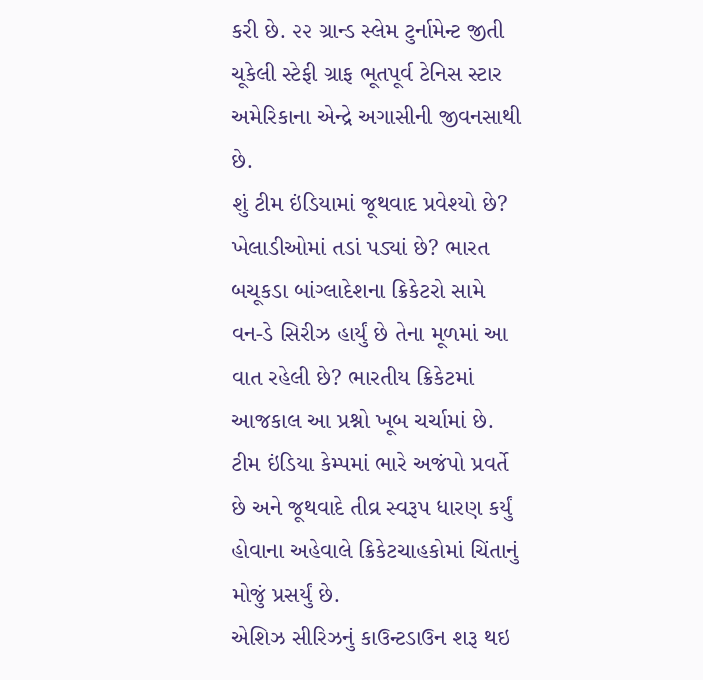કરી છે. ૨૨ ગ્રાન્ડ સ્લેમ ટુર્નામેન્ટ જીતી ચૂકેલી સ્ટેફી ગ્રાફ ભૂતપૂર્વ ટેનિસ સ્ટાર અમેરિકાના એન્દ્રે અગાસીની જીવનસાથી છે.
શું ટીમ ઇંડિયામાં જૂથવાદ પ્રવેશ્યો છે? ખેલાડીઓમાં તડાં પડ્યાં છે? ભારત બચૂકડા બાંગ્લાદેશના ક્રિકેટરો સામે વન-ડે સિરીઝ હાર્યું છે તેના મૂળમાં આ વાત રહેલી છે? ભારતીય ક્રિકેટમાં આજકાલ આ પ્રશ્નો ખૂબ ચર્ચામાં છે. ટીમ ઇંડિયા કેમ્પમાં ભારે અજંપો પ્રવર્તે છે અને જૂથવાદે તીવ્ર સ્વરૂપ ધારણ કર્યું હોવાના અહેવાલે ક્રિકેટચાહકોમાં ચિંતાનું મોજું પ્રસર્યું છે.
એશિઝ સીરિઝનું કાઉન્ટડાઉન શરૂ થઇ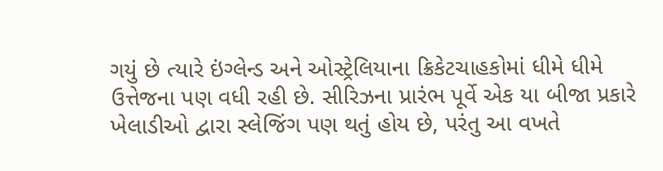ગયું છે ત્યારે ઇંગ્લેન્ડ અને ઓસ્ટ્રેલિયાના ક્રિકેટચાહકોમાં ધીમે ધીમે ઉત્તેજના પણ વધી રહી છે. સીરિઝના પ્રારંભ પૂર્વે એક યા બીજા પ્રકારે ખેલાડીઓ દ્વારા સ્લેજિંગ પણ થતું હોય છે, પરંતુ આ વખતે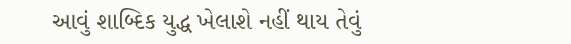આવું શાબ્દિક યુદ્ધ ખેલાશે નહીં થાય તેવું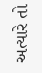અત્યારે તો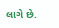લાગે છે.